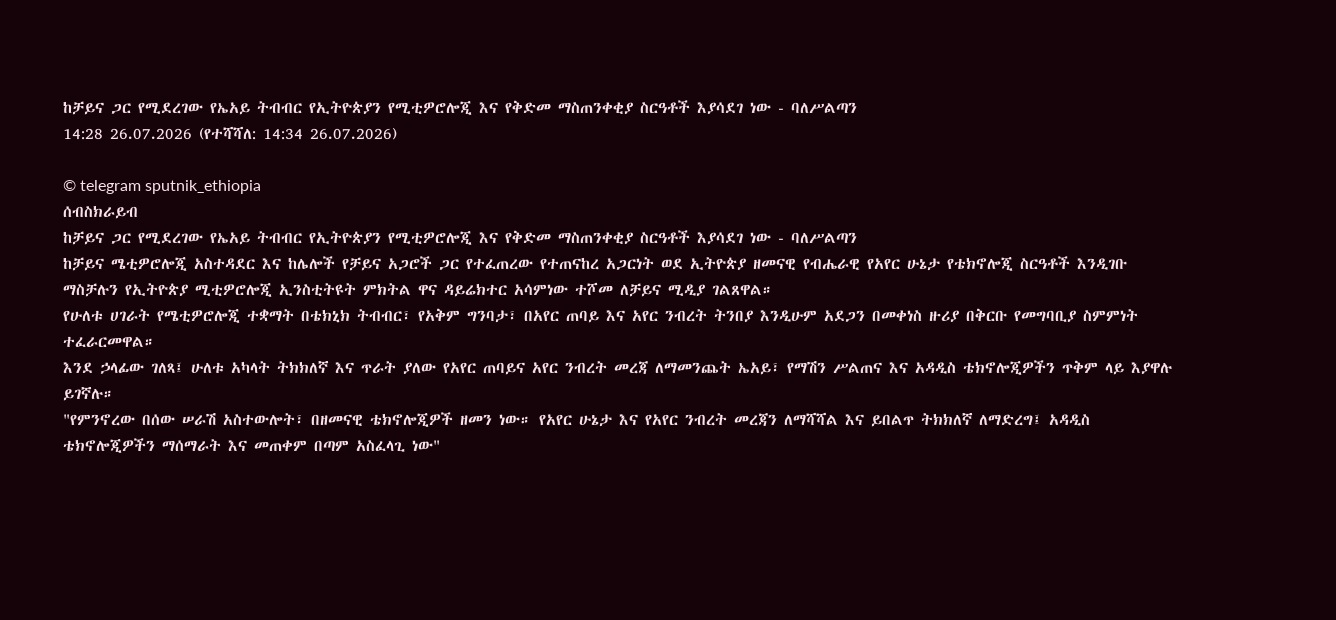ከቻይና ጋር የሚደረገው የኤአይ ትብብር የኢትዮጵያን የሚቲዎሮሎጂ እና የቅድመ ማስጠንቀቂያ ስርዓቶች እያሳደገ ነው - ባለሥልጣን
14:28 26.07.2026 (የተሻሻለ: 14:34 26.07.2026)

© telegram sputnik_ethiopia
ሰብስክራይብ
ከቻይና ጋር የሚደረገው የኤአይ ትብብር የኢትዮጵያን የሚቲዎሮሎጂ እና የቅድመ ማስጠንቀቂያ ስርዓቶች እያሳደገ ነው - ባለሥልጣን
ከቻይና ሜቲዎሮሎጂ አስተዳደር እና ከሌሎች የቻይና አጋሮች ጋር የተፈጠረው የተጠናከረ አጋርነት ወደ ኢትዮጵያ ዘመናዊ የብሔራዊ የአየር ሁኔታ የቴክኖሎጂ ስርዓቶች እንዲገቡ ማስቻሉን የኢትዮጵያ ሚቲዎሮሎጂ ኢንስቲትዩት ምክትል ዋና ዳይሬክተር አሳምነው ተሾመ ለቻይና ሚዲያ ገልጸዋል።
የሁለቱ ሀገራት የሜቲዎሮሎጂ ተቋማት በቴክኒክ ትብብር፣ የአቅም ግንባታ፣ በአየር ጠባይ እና አየር ንብረት ትንበያ እንዲሁም አደጋን በመቀነስ ዙሪያ በቅርቡ የመግባቢያ ስምምነት ተፈራርመዋል።
እንደ ኃላፊው ገለጻ፤ ሁለቱ አካላት ትክክለኛ እና ጥራት ያለው የአየር ጠባይና አየር ንብረት መረጃ ለማመንጨት ኤአይ፣ የማሽን ሥልጠና እና አዳዲስ ቴክኖሎጂዎችን ጥቅም ላይ እያዋሉ ይገኛሉ።
"የምንኖረው በሰው ሠራሽ አስተውሎት፣ በዘመናዊ ቴክኖሎጂዎች ዘመን ነው። የአየር ሁኔታ እና የአየር ንብረት መረጃን ለማሻሻል እና ይበልጥ ትክክለኛ ለማድረግ፤ አዳዲስ ቴክኖሎጂዎችን ማሰማራት እና መጠቀም በጣም አስፈላጊ ነው"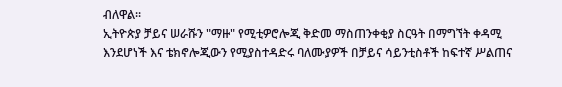ብለዋል።
ኢትዮጵያ ቻይና ሠራሹን "ማዙ" የሚቲዎሮሎጂ ቅድመ ማስጠንቀቂያ ስርዓት በማግኘት ቀዳሚ እንደሆነች እና ቴክኖሎጂውን የሚያስተዳድሩ ባለሙያዎች በቻይና ሳይንቲስቶች ከፍተኛ ሥልጠና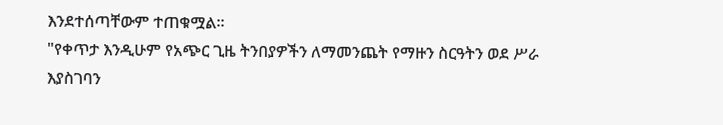እንደተሰጣቸውም ተጠቁሟል።
"የቀጥታ እንዲሁም የአጭር ጊዜ ትንበያዎችን ለማመንጨት የማዙን ስርዓትን ወደ ሥራ እያስገባን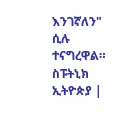እንገኛለን" ሲሉ ተናግረዋል።
ስፑትኒክ ኢትዮጵያ |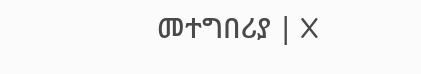መተግበሪያ | X